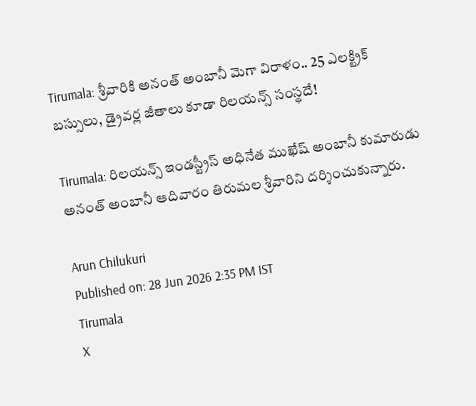Tirumala: శ్రీవారికి అనంత్ అంబానీ మెగా విరాళం.. 25 ఎలక్ట్రిక్ బస్సులు, డ్రైవర్ల జీతాలు కూడా రిలయన్స్ సంస్థదే!

Tirumala: రిలయన్స్ ఇండస్ట్రీస్ అధినేత ముఖేష్ అంబానీ కుమారుడు అనంత్ అంబానీ ఆదివారం తిరుమల శ్రీవారిని దర్శించుకున్నారు.

Arun Chilukuri
Published on: 28 Jun 2026 2:35 PM IST
Tirumala
X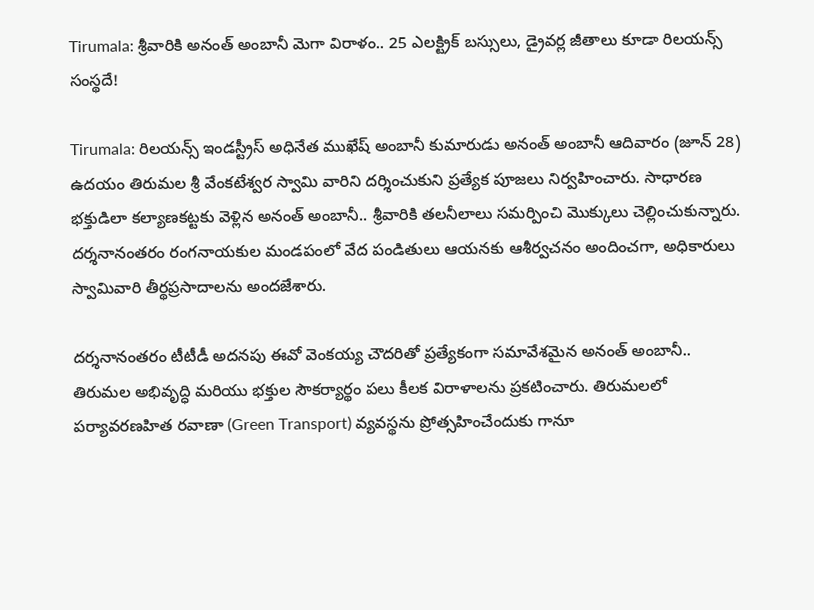Tirumala: శ్రీవారికి అనంత్ అంబానీ మెగా విరాళం.. 25 ఎలక్ట్రిక్ బస్సులు, డ్రైవర్ల జీతాలు కూడా రిలయన్స్ సంస్థదే!

Tirumala: రిలయన్స్ ఇండస్ట్రీస్ అధినేత ముఖేష్ అంబానీ కుమారుడు అనంత్ అంబానీ ఆదివారం (జూన్ 28) ఉదయం తిరుమల శ్రీ వేంకటేశ్వర స్వామి వారిని దర్శించుకుని ప్రత్యేక పూజలు నిర్వహించారు. సాధారణ భక్తుడిలా కల్యాణకట్టకు వెళ్లిన అనంత్ అంబానీ.. శ్రీవారికి తలనీలాలు సమర్పించి మొక్కులు చెల్లించుకున్నారు. దర్శనానంతరం రంగనాయకుల మండపంలో వేద పండితులు ఆయనకు ఆశీర్వచనం అందించగా, అధికారులు స్వామివారి తీర్థప్రసాదాలను అందజేశారు.

దర్శనానంతరం టీటీడీ అదనపు ఈవో వెంకయ్య చౌదరితో ప్రత్యేకంగా సమావేశమైన అనంత్ అంబానీ.. తిరుమల అభివృద్ధి మరియు భక్తుల సౌకర్యార్థం పలు కీలక విరాళాలను ప్రకటించారు. తిరుమలలో పర్యావరణహిత రవాణా (Green Transport) వ్యవస్థను ప్రోత్సహించేందుకు గానూ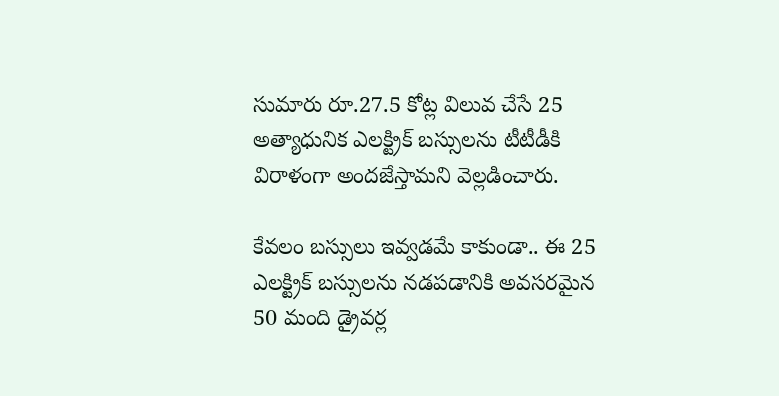సుమారు రూ.27.5 కోట్ల విలువ చేసే 25 అత్యాధునిక ఎలక్ట్రిక్ బస్సులను టీటీడీకి విరాళంగా అందజేస్తామని వెల్లడించారు.

కేవలం బస్సులు ఇవ్వడమే కాకుండా.. ఈ 25 ఎలక్ట్రిక్ బస్సులను నడపడానికి అవసరమైన 50 మంది డ్రైవర్ల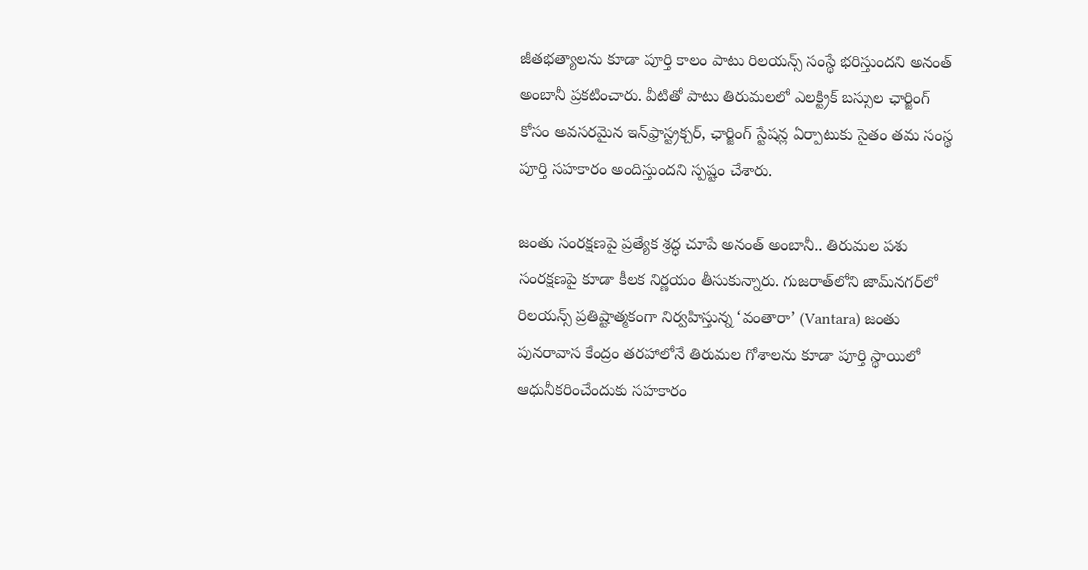జీతభత్యాలను కూడా పూర్తి కాలం పాటు రిలయన్స్ సంస్థే భరిస్తుందని అనంత్ అంబానీ ప్రకటించారు. వీటితో పాటు తిరుమలలో ఎలక్ట్రిక్ బస్సుల ఛార్జింగ్ కోసం అవసరమైన ఇన్‌ఫ్రాస్ట్రక్చర్, ఛార్జింగ్ స్టేషన్ల ఏర్పాటుకు సైతం తమ సంస్థ పూర్తి సహకారం అందిస్తుందని స్పష్టం చేశారు.

జంతు సంరక్షణపై ప్రత్యేక శ్రద్ధ చూపే అనంత్ అంబానీ.. తిరుమల పశు సంరక్షణపై కూడా కీలక నిర్ణయం తీసుకున్నారు. గుజరాత్‌లోని జామ్‌నగర్‌లో రిలయన్స్ ప్రతిష్టాత్మకంగా నిర్వహిస్తున్న ‘వంతారా’ (Vantara) జంతు పునరావాస కేంద్రం తరహాలోనే తిరుమల గోశాలను కూడా పూర్తి స్థాయిలో ఆధునీకరించేందుకు సహకారం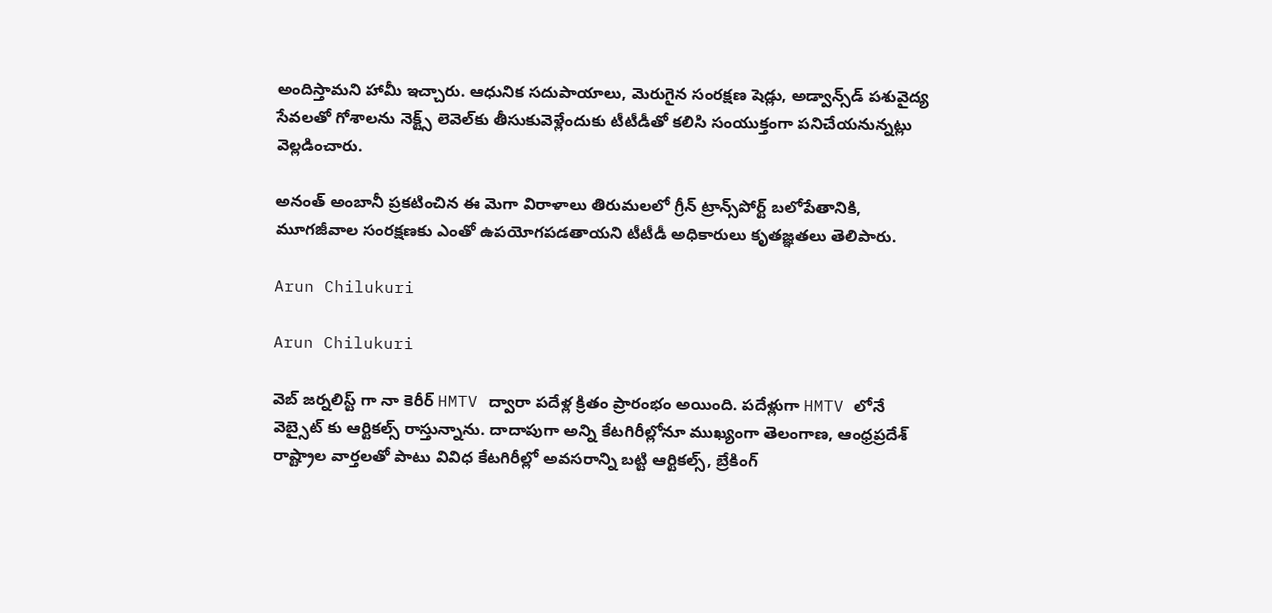అందిస్తామని హామీ ఇచ్చారు. ఆధునిక సదుపాయాలు, మెరుగైన సంరక్షణ షెడ్లు, అడ్వాన్స్‌డ్ పశువైద్య సేవలతో గోశాలను నెక్ట్స్ లెవెల్‌కు తీసుకువెళ్లేందుకు టీటీడీతో కలిసి సంయుక్తంగా పనిచేయనున్నట్లు వెల్లడించారు.

అనంత్ అంబానీ ప్రకటించిన ఈ మెగా విరాళాలు తిరుమలలో గ్రీన్ ట్రాన్స్‌పోర్ట్ బలోపేతానికి, మూగజీవాల సంరక్షణకు ఎంతో ఉపయోగపడతాయని టీటీడీ అధికారులు కృతజ్ఞతలు తెలిపారు.

Arun Chilukuri

Arun Chilukuri

వెబ్ జర్నలిస్ట్ గా నా కెరీర్ HMTV ద్వారా పదేళ్ల క్రితం ప్రారంభం అయింది. పదేళ్లుగా HMTV లోనే వెబ్సైట్ కు ఆర్టికల్స్ రాస్తున్నాను. దాదాపుగా అన్ని కేటగిరీల్లోనూ ముఖ్యంగా తెలంగాణ, ఆంధ్రప్రదేశ్ రాష్ట్రాల వార్తలతో పాటు వివిధ కేటగిరీల్లో అవసరాన్ని బట్టి ఆర్టికల్స్, బ్రేకింగ్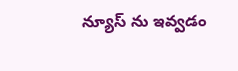న్యూస్ ను ఇవ్వడం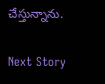చేస్తున్నాను.

Next Story